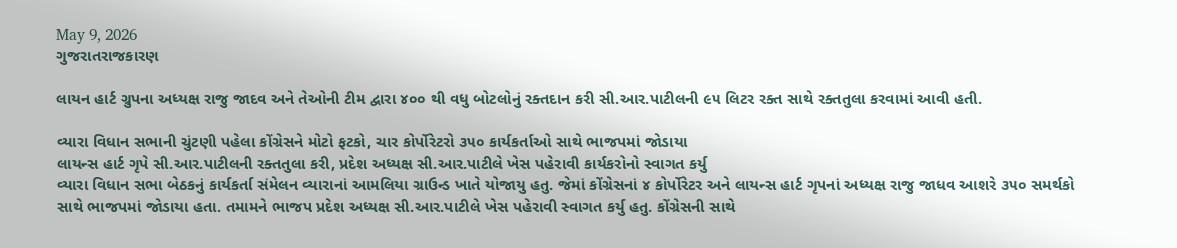May 9, 2026
ગુજરાતરાજકારણ

લાયન હાર્ટ ગ્રુપના અધ્યક્ષ રાજુ જાદવ અને તેઓની ટીમ દ્વારા ૪૦૦ થી વધુ બોટલોનું રક્તદાન કરી સી.આર.પાટીલની ૯૫ લિટર રક્ત સાથે રક્તતુલા કરવામાં આવી હતી.

વ્યારા વિધાન સભાની ચુંટણી પહેલા કોંગ્રેસને મોટો ફટકો, ચાર કોર્પોરેટરો ૩૫૦ કાર્યકર્તાઓ સાથે ભાજપમાં જોડાયા
લાયન્સ હાર્ટ ગૃપે સી.આર.પાટીલની રક્તતુલા કરી, પ્રદેશ અધ્યક્ષ સી.આર.પાટીલે ખેસ પહેરાવી કાર્યકરોનો સ્વાગત કર્યુ
વ્યારા વિધાન સભા બેઠકનું કાર્યકર્તા સંમેલન વ્યારાનાં આમલિયા ગ્રાઉન્ડ ખાતે યોજાયુ હતુ. જેમાં કોંગ્રેસનાં ૪ કોર્પોરેટર અને લાયન્સ હાર્ટ ગૃપનાં અધ્યક્ષ રાજુ જાધવ આશરે ૩૫૦ સમર્થકો સાથે ભાજપમાં જોડાયા હતા. તમામને ભાજપ પ્રદેશ અધ્યક્ષ સી.આર.પાટીલે ખેસ પહેરાવી સ્વાગત કર્યુ હતુ. કોંગ્રેસની સાથે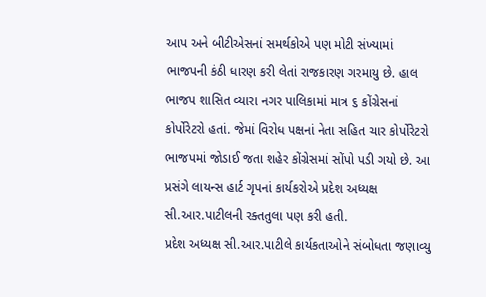આપ અને બીટીએસનાં સમર્થકોએ પણ મોટી સંખ્યામાં ભાજપની કંઠી ધારણ કરી લેતાં રાજકારણ ગરમાયુ છે. હાલ ભાજપ શાસિત વ્યારા નગર પાલિકામાં માત્ર ૬ કોંગ્રેસનાં કોર્પોરેટરો હતાં. જેમાં વિરોધ પક્ષનાં નેતા સહિત ચાર કોર્પોરેટરો ભાજપમાં જોડાઈ જતા શહેર કોંગ્રેસમાં સોંપો પડી ગયો છે. આ પ્રસંગે લાયન્સ હાર્ટ ગૃપનાં કાર્યકરોએ પ્રદેશ અધ્યક્ષ સી.આર.પાટીલની રક્તતુલા પણ કરી હતી.
પ્રદેશ અધ્યક્ષ સી.આર.પાટીલે કાર્યકતાઓને સંબોધતા જણાવ્યુ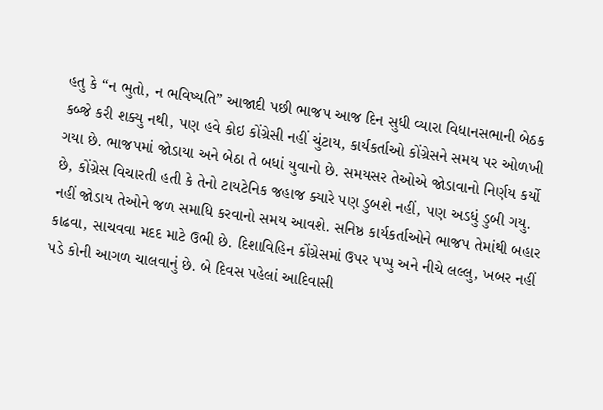હતુ કે “ન ભુતો, ન ભવિષ્યતિ” આજાદી પછી ભાજપ આજ દિન સુધી વ્યારા વિધાનસભાની બેઠક કબ્જે કરી શક્યુ નથી, પણ હવે કોઇ કોંગ્રેસી નહીં ચુંટાય, કાર્યકર્તાઓ કોંગ્રેસને સમય પર ઓળખી ગયા છે. ભાજપમાં જોડાયા અને બેઠા તે બધાં યુવાનો છે. સમયસર તેઓએ જોડાવાનો નિર્ણય કર્યો છે, કોંગ્રેસ વિચારતી હતી કે તેનો ટાયટેનિક જહાજ ક્યારે પણ ડુબશે નહીં, પણ અડધું ડુબી ગયુ. નહીં જોડાય તેઓને જળ સમાધિ કરવાનો સમય આવશે. સનિષ્ઠ કાર્યકર્તાઓને ભાજપ તેમાંથી બહાર કાઢવા, સાચવવા મદદ માટે ઉભી છે. દિશાવિહિન કોંગ્રેસમાં ઉપર પપ્પુ અને નીચે લલ્લુ, ખબર નહીં પડે કોની આગળ ચાલવાનું છે. બે દિવસ પહેલાં આદિવાસી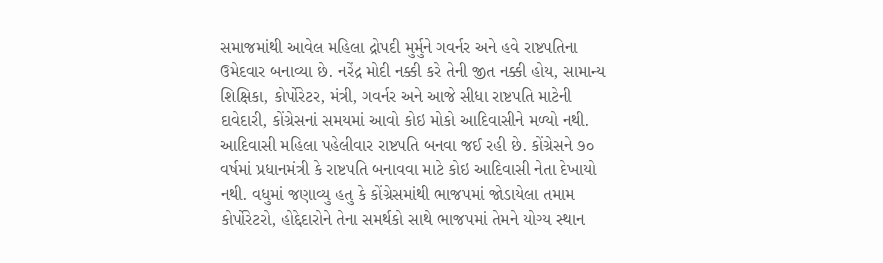સમાજમાંથી આવેલ મહિલા દ્રોપદી મુર્મુને ગવર્નર અને હવે રાષ્ટપતિના ઉમેદવાર બનાવ્યા છે. નરેંદ્ર મોદી નક્કી કરે તેની જીત નક્કી હોય, સામાન્ય શિક્ષિકા, કોર્પોરેટર, મંત્રી, ગવર્નર અને આજે સીધા રાષ્ટપતિ માટેની દાવેદારી, કોંગ્રેસનાં સમયમાં આવો કોઇ મોકો આદિવાસીને મળ્યો નથી.
આદિવાસી મહિલા પહેલીવાર રાષ્ટપતિ બનવા જઈ રહી છે. કોંગ્રેસને ૭૦ વર્ષમાં પ્રધાનમંત્રી કે રાષ્ટપતિ બનાવવા માટે કોઇ આદિવાસી નેતા દેખાયો નથી. વધુમાં જણાવ્યુ હતુ કે કોંગ્રેસમાંથી ભાજપમાં જોડાયેલા તમામ કોર્પોરેટરો, હોદ્દેદારોને તેના સમર્થકો સાથે ભાજપમાં તેમને યોગ્ય સ્થાન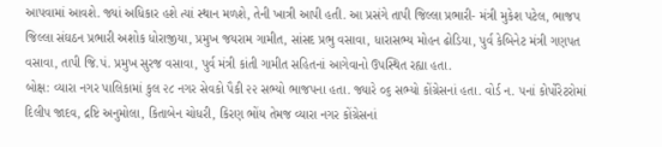આપવામાં આવશે. જ્યાં અધિકાર હશે ત્યાં સ્થાન મળશે, તેની ખાત્રી આપી હતી. આ પ્રસંગે તાપી જિલ્લા પ્રભારી- મંત્રી મુકેશ પટેલ, ભાજપ જિલ્લા સંઘઠન પ્રભારી અશોક ધોરાજીયા, પ્રમુખ જયરામ ગામીત, સાંસદ પ્રભુ વસાવા, ધારાસભ્ય મોહન ઢોડિયા, પુર્વ કેબિનેટ મંત્રી ગણપત વસાવા, તાપી જિ.પં. પ્રમુખ સુરજ વસાવા, પુર્વ મંત્રી કાંતી ગામીત સહિતનાં આગેવાનો ઉપસ્થિત રહ્યા હતા.
બોક્ષ: વ્યારા નગર પાલિકામાં કુલ ૨૮ નગર સેવકો પૈકી ૨૨ સભ્યો ભાજપના હતા. જ્યારે ૦૬ સભ્યો કોંગ્રેસનાં હતા. વોર્ડ ન. ૫નાં કોર્પોરેટરોમાં દિલીપ જાદવ, દ્રષ્ટિ અનુમોલા, કિતાબેન ચોધરી, કિરણ ભોંય તેમજ વ્યારા નગર કોંગ્રેસનાં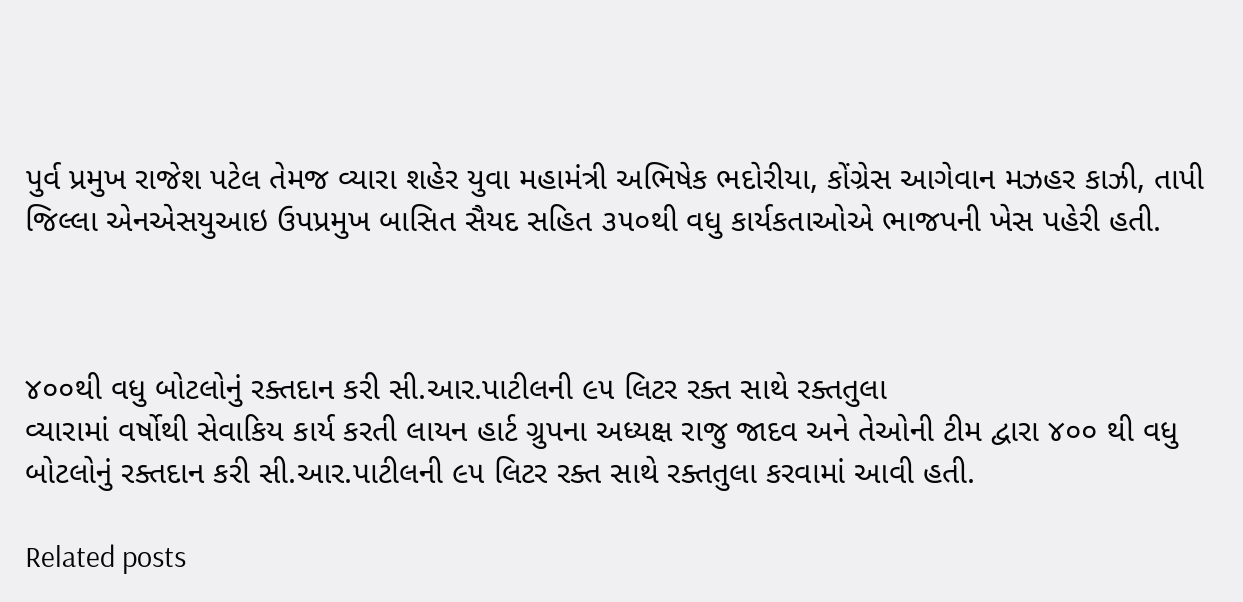પુર્વ પ્રમુખ રાજેશ પટેલ તેમજ વ્યારા શહેર યુવા મહામંત્રી અભિષેક ભદોરીયા, કોંગ્રેસ આગેવાન મઝહર કાઝી, તાપી જિલ્લા એનએસયુઆઇ ઉપપ્રમુખ બાસિત સૈયદ સહિત ૩૫૦થી વધુ કાર્યકતાઓએ ભાજપની ખેસ પહેરી હતી.



૪૦૦થી વધુ બોટલોનું રક્તદાન કરી સી.આર.પાટીલની ૯૫ લિટર રક્ત સાથે રક્તતુલા
વ્યારામાં વર્ષોથી સેવાકિય કાર્ય કરતી લાયન હાર્ટ ગ્રુપના અધ્યક્ષ રાજુ જાદવ અને તેઓની ટીમ દ્વારા ૪૦૦ થી વધુ બોટલોનું રક્તદાન કરી સી.આર.પાટીલની ૯૫ લિટર રક્ત સાથે રક્તતુલા કરવામાં આવી હતી.

Related posts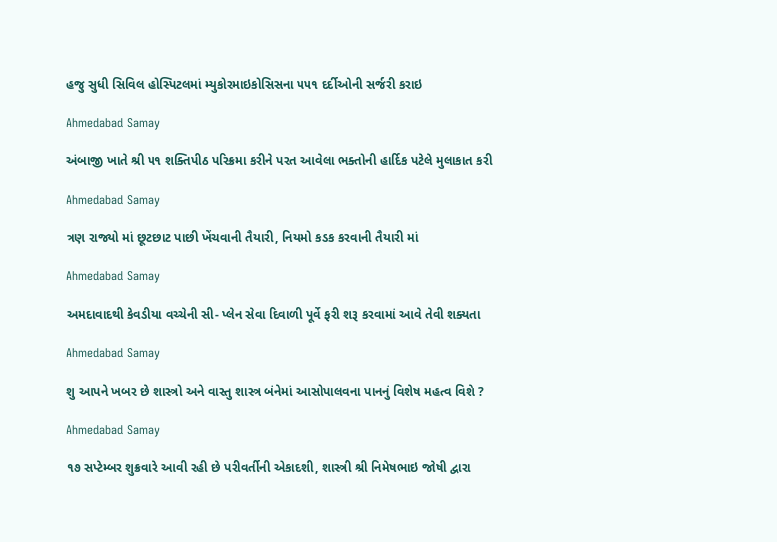હજુ સુધી સિવિલ હોસ્પિટલમાં મ્યુકોરમાઇકોસિસના ૫૫૧ દર્દીઓની સર્જરી કરાઇ

Ahmedabad Samay

અંબાજી ખાતે શ્રી ૫૧ શક્તિપીઠ પરિક્રમા કરીને પરત આવેલા ભક્તોની હાર્દિક પટેલે મુલાકાત કરી

Ahmedabad Samay

ત્રણ રાજ્યો માં છૂટછાટ પાછી ખેંચવાની તૈયારી, નિયમો કડક કરવાની તૈયારી માં

Ahmedabad Samay

અમદાવાદથી કેવડીયા વચ્ચેની સી- પ્લેન સેવા દિવાળી પૂર્વે ફરી શરૂ કરવામાં આવે તેવી શક્યતા

Ahmedabad Samay

શુ આપને ખબર છે શાસ્ત્રો અને વાસ્તુ શાસ્ત્ર બંનેમાં આસોપાલવના પાનનું વિશેષ મહત્વ વિશે ?

Ahmedabad Samay

૧૭ સપ્ટેમ્બર શુક્રવારે આવી રહી છે પરીવર્તીની એકાદશી, શાસ્ત્રી શ્રી નિમેષભાઇ જોષી દ્વારા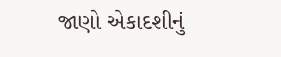જાણો એકાદશીનું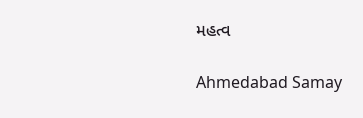મહત્વ

Ahmedabad Samay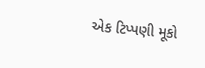એક ટિપ્પણી મૂકો